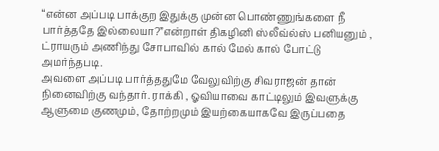“என்ன அப்படி பாக்குற இதுக்கு முன்ன பொண்ணுங்களை நீ பார்த்ததே இல்லையா?”என்றாள் திகழினி ஸ்லீவ்ல்ஸ் பனியனும் , ட்ராயரும் அணிந்து சோபாவில் கால் மேல் கால் போட்டு அமர்ந்தபடி.
அவளை அப்படி பார்த்ததுமே வேலுவிற்கு சிவராஜன் தான் நினைவிற்கு வந்தார். ராக்கி , ஓவியாவை காட்டிலும் இவளுக்கு ஆளுமை குணமும், தோற்றமும் இயற்கையாகவே இருப்பதை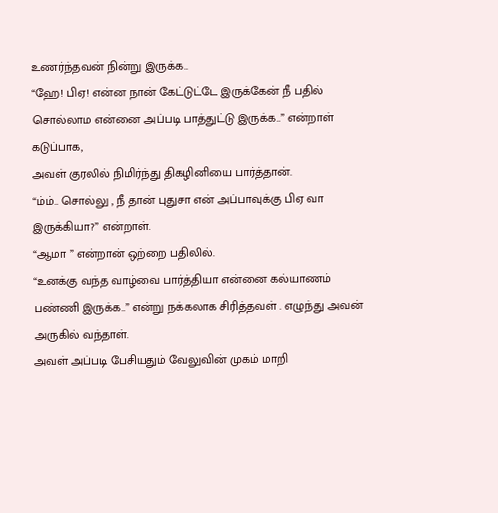உணர்ந்தவன் நின்று இருக்க..
“ஹே! பிஏ! என்ன நான் கேட்டுட்டே இருக்கேன் நீ பதில் சொல்லாம என்னை அப்படி பாத்துட்டு இருக்க..” என்றாள் கடுப்பாக,
அவள் குரலில் நிமிர்ந்து திகழினியை பார்த்தான்.
“ம்ம்.. சொல்லு , நீ தான் புதுசா என் அப்பாவுக்கு பிஏ வா இருக்கியா?” என்றாள்.
“ஆமா ” என்றான் ஒற்றை பதிலில்.
“உனக்கு வந்த வாழ்வை பார்த்தியா என்னை கல்யாணம் பண்ணி இருக்க..” என்று நக்கலாக சிரித்தவள் . எழுந்து அவன் அருகில் வந்தாள்.
அவள் அப்படி பேசியதும் வேலுவின் முகம் மாறி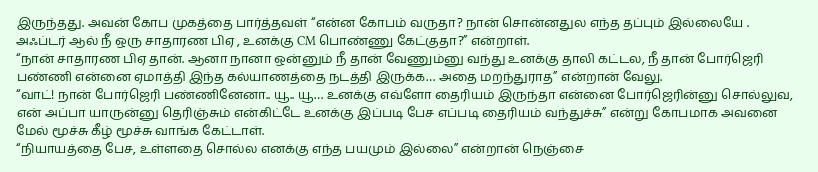இருந்தது. அவன் கோப முகத்தை பார்த்தவள் “என்ன கோபம் வருதா? நான் சொன்னதுல எந்த தப்பும் இல்லையே . அஃப்டர் ஆல் நீ ஒரு சாதாரண பிஏ , உனக்கு CM பொண்ணு கேட்குதா?” என்றாள்.
“நான் சாதாரண பிஏ தான். ஆனா நானா ஒன்னும் நீ தான் வேணும்னு வந்து உனக்கு தாலி கட்டல, நீ தான் போர்ஜெரி பண்ணி என்னை ஏமாத்தி இந்த கல்யாணத்தை நடத்தி இருக்க… அதை மறந்துராத” என்றான் வேலு.
“வாட்! நான் போர்ஜெரி பண்ணினேனா.. யூ.. யூ… உனக்கு எவ்ளோ தைரியம் இருந்தா என்னை போர்ஜெரின்னு சொல்லுவ, என் அப்பா யாருன்னு தெரிஞ்சும் என்கிட்டே உனக்கு இப்படி பேச எப்படி தைரியம் வந்துச்சு” என்று கோபமாக அவனை மேல் மூச்சு கீழ் மூச்சு வாங்க கேட்டாள்.
“நியாயத்தை பேச, உள்ளதை சொல்ல எனக்கு எந்த பயமும் இல்லை” என்றான் நெஞ்சை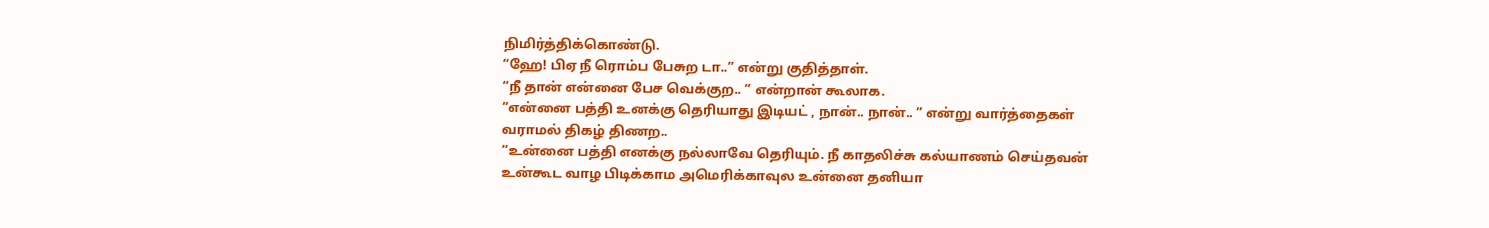நிமிர்த்திக்கொண்டு.
“ஹே! பிஏ நீ ரொம்ப பேசுற டா..” என்று குதித்தாள்.
“நீ தான் என்னை பேச வெக்குற.. ” என்றான் கூலாக.
“என்னை பத்தி உனக்கு தெரியாது இடியட் , நான்.. நான்.. ” என்று வார்த்தைகள் வராமல் திகழ் திணற..
“உன்னை பத்தி எனக்கு நல்லாவே தெரியும். நீ காதலிச்சு கல்யாணம் செய்தவன் உன்கூட வாழ பிடிக்காம அமெரிக்காவுல உன்னை தனியா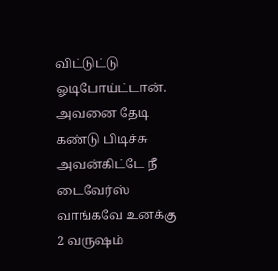விட்டுட்டு ஓடிபோய்ட்டான். அவனை தேடி கண்டு பிடிச்சு அவன்கிட்டே நீ டைவேர்ஸ் வாங்கவே உனக்கு 2 வருஷம்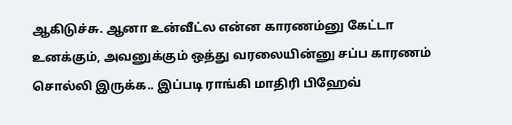ஆகிடுச்சு. ஆனா உன்வீட்ல என்ன காரணம்னு கேட்டா உனக்கும், அவனுக்கும் ஒத்து வரலையின்னு சப்ப காரணம் சொல்லி இருக்க.. இப்படி ராங்கி மாதிரி பிஹேவ்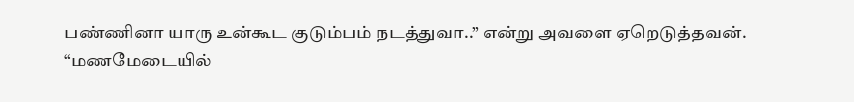பண்ணினா யாரு உன்கூட குடும்பம் நடத்துவா..” என்று அவளை ஏறெடுத்தவன்.
“மணமேடையில்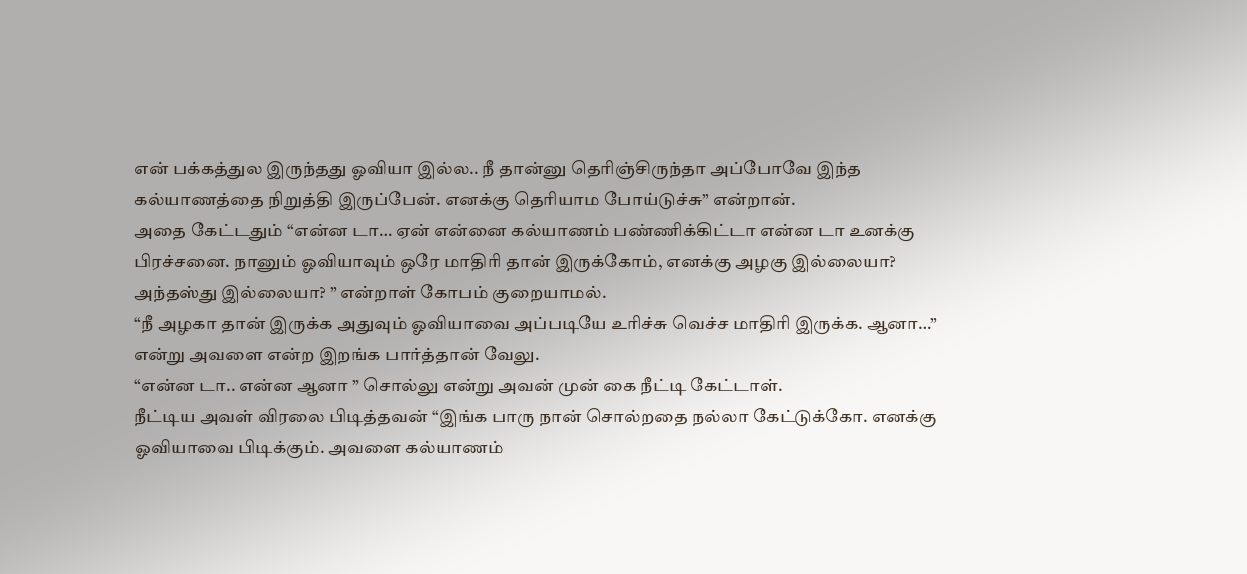என் பக்கத்துல இருந்தது ஓவியா இல்ல.. நீ தான்னு தெரிஞ்சிருந்தா அப்போவே இந்த கல்யாணத்தை நிறுத்தி இருப்பேன். எனக்கு தெரியாம போய்டுச்சு” என்றான்.
அதை கேட்டதும் “என்ன டா… ஏன் என்னை கல்யாணம் பண்ணிக்கிட்டா என்ன டா உனக்கு பிரச்சனை. நானும் ஓவியாவும் ஒரே மாதிரி தான் இருக்கோம், எனக்கு அழகு இல்லையா? அந்தஸ்து இல்லையா? ” என்றாள் கோபம் குறையாமல்.
“நீ அழகா தான் இருக்க அதுவும் ஓவியாவை அப்படியே உரிச்சு வெச்ச மாதிரி இருக்க. ஆனா…” என்று அவளை என்ற இறங்க பார்த்தான் வேலு.
“என்ன டா.. என்ன ஆனா ” சொல்லு என்று அவன் முன் கை நீட்டி கேட்டாள்.
நீட்டிய அவள் விரலை பிடித்தவன் “இங்க பாரு நான் சொல்றதை நல்லா கேட்டுக்கோ. எனக்கு ஓவியாவை பிடிக்கும். அவளை கல்யாணம்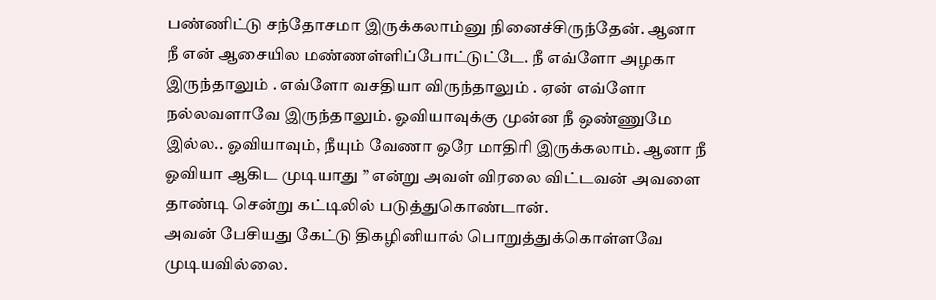பண்ணிட்டு சந்தோசமா இருக்கலாம்னு நினைச்சிருந்தேன். ஆனா நீ என் ஆசையில மண்ணள்ளிப்போட்டுட்டே. நீ எவ்ளோ அழகா இருந்தாலும் . எவ்ளோ வசதியா விருந்தாலும் . ஏன் எவ்ளோ நல்லவளாவே இருந்தாலும். ஓவியாவுக்கு முன்ன நீ ஒண்ணுமே இல்ல.. ஓவியாவும், நீயும் வேணா ஒரே மாதிரி இருக்கலாம். ஆனா நீ ஓவியா ஆகிட முடியாது ” என்று அவள் விரலை விட்டவன் அவளை தாண்டி சென்று கட்டிலில் படுத்துகொண்டான்.
அவன் பேசியது கேட்டு திகழினியால் பொறுத்துக்கொள்ளவே முடியவில்லை.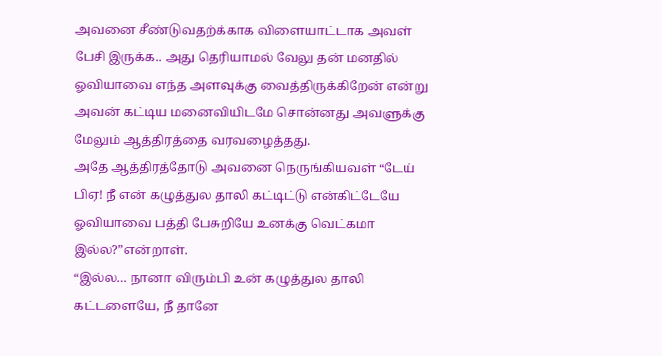அவனை சீண்டுவதற்க்காக விளையாட்டாக அவள் பேசி இருக்க.. அது தெரியாமல் வேலு தன் மனதில் ஓவியாவை எந்த அளவுக்கு வைத்திருக்கிறேன் என்று அவன் கட்டிய மனைவியிடமே சொன்னது அவளுக்கு மேலும் ஆத்திரத்தை வரவழைத்தது.
அதே ஆத்திரத்தோடு அவனை நெருங்கியவள் “டேய் பிஏ! நீ என் கழுத்துல தாலி கட்டிட்டு என்கிட்டேயே ஓவியாவை பத்தி பேசுறியே உனக்கு வெட்கமா இல்ல?”என்றாள்.
“இல்ல… நானா விரும்பி உன் கழுத்துல தாலி கட்டளையே, நீ தானே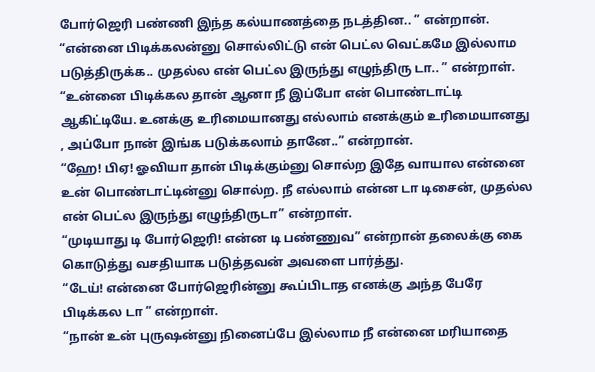போர்ஜெரி பண்ணி இந்த கல்யாணத்தை நடத்தின.. ” என்றான்.
“என்னை பிடிக்கலன்னு சொல்லிட்டு என் பெட்ல வெட்கமே இல்லாம படுத்திருக்க.. முதல்ல என் பெட்ல இருந்து எழுந்திரு டா.. ” என்றாள்.
“உன்னை பிடிக்கல தான் ஆனா நீ இப்போ என் பொண்டாட்டி ஆகிட்டியே. உனக்கு உரிமையானது எல்லாம் எனக்கும் உரிமையானது , அப்போ நான் இங்க படுக்கலாம் தானே..” என்றான்.
“ஹே! பிஏ! ஓவியா தான் பிடிக்கும்னு சொல்ற இதே வாயால என்னை உன் பொண்டாட்டின்னு சொல்ற. நீ எல்லாம் என்ன டா டிசைன், முதல்ல என் பெட்ல இருந்து எழுந்திருடா” என்றாள்.
“முடியாது டி போர்ஜெரி! என்ன டி பண்ணுவ” என்றான் தலைக்கு கை கொடுத்து வசதியாக படுத்தவன் அவளை பார்த்து.
“டேய்! என்னை போர்ஜெரின்னு கூப்பிடாத எனக்கு அந்த பேரே பிடிக்கல டா ” என்றாள்.
“நான் உன் புருஷன்னு நினைப்பே இல்லாம நீ என்னை மரியாதை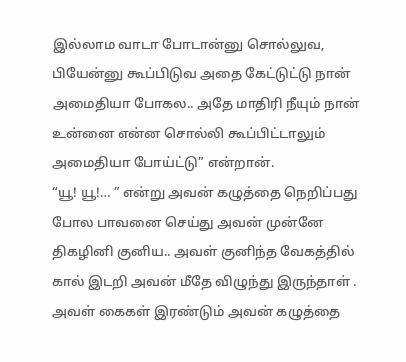இல்லாம வாடா போடான்னு சொல்லுவ, பியேன்னு கூப்பிடுவ அதை கேட்டுட்டு நான் அமைதியா போகல.. அதே மாதிரி நீயும் நான் உன்னை என்ன சொல்லி கூப்பிட்டாலும் அமைதியா போய்ட்டு” என்றான்.
“யூ! யூ!… ” என்று அவன் கழுத்தை நெறிப்பது போல பாவனை செய்து அவன் முன்னே திகழினி குனிய.. அவள் குனிந்த வேகத்தில் கால் இடறி அவன் மீதே விழுந்து இருந்தாள் .
அவள் கைகள் இரண்டும் அவன் கழுத்தை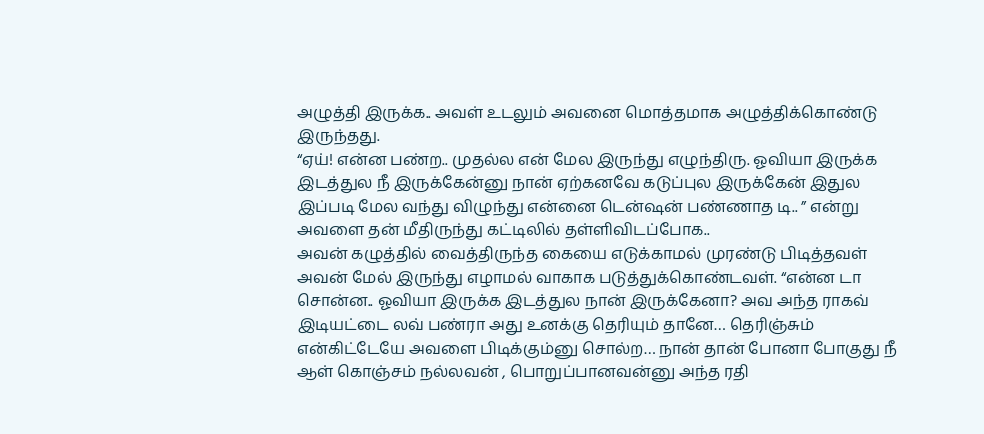அழுத்தி இருக்க.. அவள் உடலும் அவனை மொத்தமாக அழுத்திக்கொண்டு இருந்தது.
“ஏய்! என்ன பண்ற.. முதல்ல என் மேல இருந்து எழுந்திரு. ஓவியா இருக்க இடத்துல நீ இருக்கேன்னு நான் ஏற்கனவே கடுப்புல இருக்கேன் இதுல இப்படி மேல வந்து விழுந்து என்னை டென்ஷன் பண்ணாத டி.. ” என்று அவளை தன் மீதிருந்து கட்டிலில் தள்ளிவிடப்போக..
அவன் கழுத்தில் வைத்திருந்த கையை எடுக்காமல் முரண்டு பிடித்தவள் அவன் மேல் இருந்து எழாமல் வாகாக படுத்துக்கொண்டவள். “என்ன டா சொன்ன.. ஓவியா இருக்க இடத்துல நான் இருக்கேனா? அவ அந்த ராகவ் இடியட்டை லவ் பண்ரா அது உனக்கு தெரியும் தானே… தெரிஞ்சும் என்கிட்டேயே அவளை பிடிக்கும்னு சொல்ற… நான் தான் போனா போகுது நீ ஆள் கொஞ்சம் நல்லவன் , பொறுப்பானவன்னு அந்த ரதி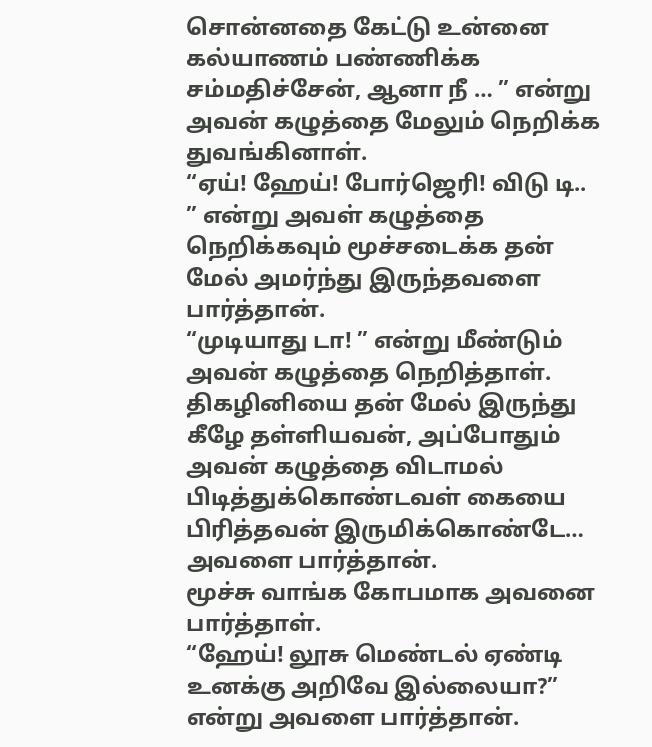சொன்னதை கேட்டு உன்னை கல்யாணம் பண்ணிக்க சம்மதிச்சேன், ஆனா நீ … ” என்று அவன் கழுத்தை மேலும் நெறிக்க துவங்கினாள்.
“ஏய்! ஹேய்! போர்ஜெரி! விடு டி.. ” என்று அவள் கழுத்தை நெறிக்கவும் மூச்சடைக்க தன் மேல் அமர்ந்து இருந்தவளை பார்த்தான்.
“முடியாது டா! ” என்று மீண்டும் அவன் கழுத்தை நெறித்தாள்.
திகழினியை தன் மேல் இருந்து கீழே தள்ளியவன், அப்போதும் அவன் கழுத்தை விடாமல் பிடித்துக்கொண்டவள் கையை பிரித்தவன் இருமிக்கொண்டே… அவளை பார்த்தான்.
மூச்சு வாங்க கோபமாக அவனை பார்த்தாள்.
“ஹேய்! லூசு மெண்டல் ஏண்டி உனக்கு அறிவே இல்லையா?” என்று அவளை பார்த்தான்.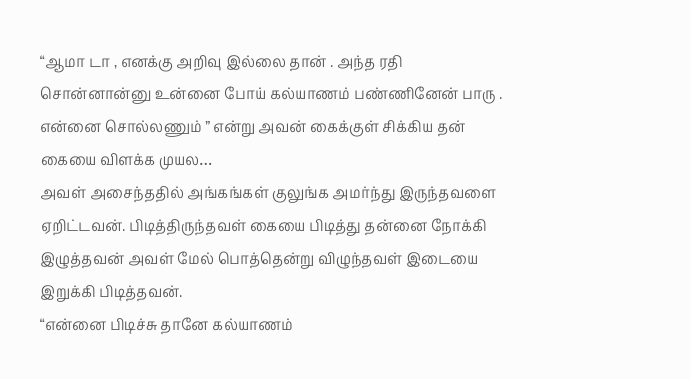“ஆமா டா , எனக்கு அறிவு இல்லை தான் . அந்த ரதி சொன்னான்னு உன்னை போய் கல்யாணம் பண்ணினேன் பாரு . என்னை சொல்லணும் ” என்று அவன் கைக்குள் சிக்கிய தன் கையை விளக்க முயல…
அவள் அசைந்ததில் அங்கங்கள் குலுங்க அமர்ந்து இருந்தவளை ஏறிட்டவன். பிடித்திருந்தவள் கையை பிடித்து தன்னை நோக்கி இழுத்தவன் அவள் மேல் பொத்தென்று விழுந்தவள் இடையை இறுக்கி பிடித்தவன்.
“என்னை பிடிச்சு தானே கல்யாணம்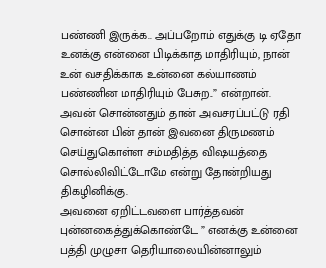பண்ணி இருக்க.. அப்பறோம் எதுக்கு டி ஏதோ உனக்கு என்னை பிடிக்காத மாதிரியும், நான் உன் வசதிக்காக உன்னை கல்யாணம் பண்ணின மாதிரியும் பேசுற..” என்றான்.
அவன் சொன்னதும் தான் அவசரப்பட்டு ரதி சொன்ன பின் தான் இவனை திருமணம் செய்துகொள்ள சம்மதித்த விஷயத்தை சொல்லிவிட்டோமே என்று தோன்றியது திகழினிக்கு.
அவனை ஏறிட்டவளை பார்த்தவன் புன்னகைத்துக்கொண்டே ” எனக்கு உன்னை பத்தி முழுசா தெரியாலையின்னாலும்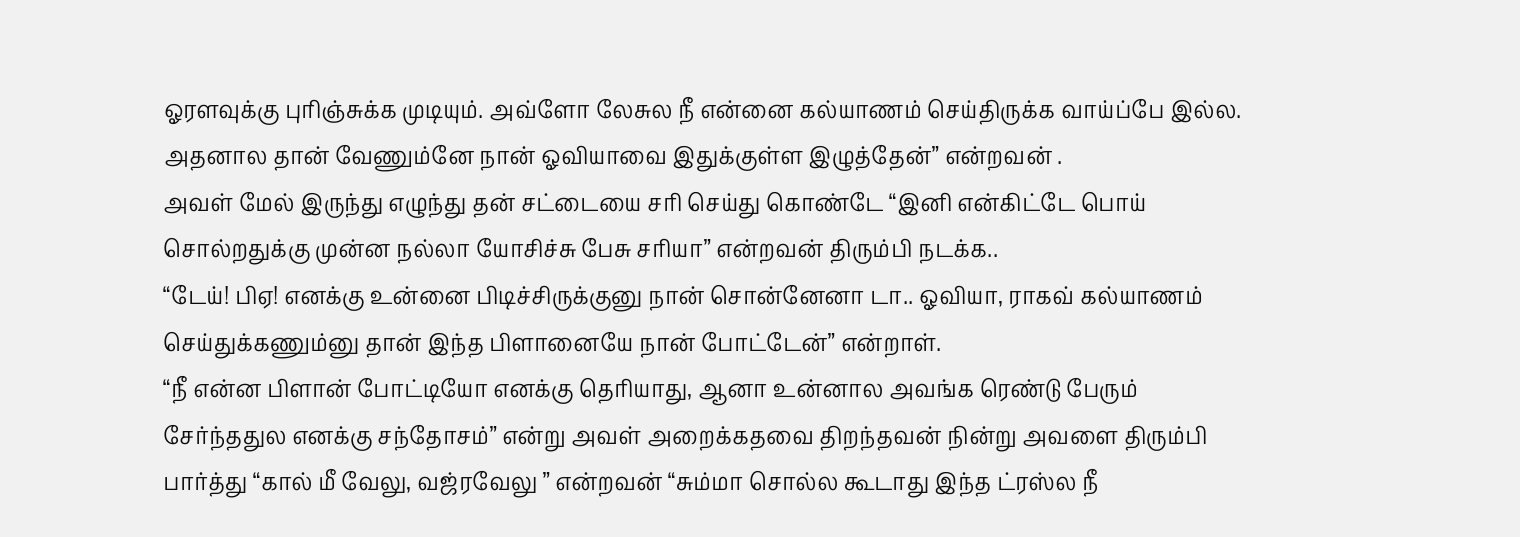ஓரளவுக்கு புரிஞ்சுக்க முடியும். அவ்ளோ லேசுல நீ என்னை கல்யாணம் செய்திருக்க வாய்ப்பே இல்ல. அதனால தான் வேணும்னே நான் ஓவியாவை இதுக்குள்ள இழுத்தேன்” என்றவன் .
அவள் மேல் இருந்து எழுந்து தன் சட்டையை சரி செய்து கொண்டே “இனி என்கிட்டே பொய் சொல்றதுக்கு முன்ன நல்லா யோசிச்சு பேசு சரியா” என்றவன் திரும்பி நடக்க..
“டேய்! பிஏ! எனக்கு உன்னை பிடிச்சிருக்குனு நான் சொன்னேனா டா.. ஓவியா, ராகவ் கல்யாணம் செய்துக்கணும்னு தான் இந்த பிளானையே நான் போட்டேன்” என்றாள்.
“நீ என்ன பிளான் போட்டியோ எனக்கு தெரியாது, ஆனா உன்னால அவங்க ரெண்டு பேரும் சேர்ந்ததுல எனக்கு சந்தோசம்” என்று அவள் அறைக்கதவை திறந்தவன் நின்று அவளை திரும்பி பார்த்து “கால் மீ வேலு, வஜ்ரவேலு ” என்றவன் “சும்மா சொல்ல கூடாது இந்த ட்ரஸ்ல நீ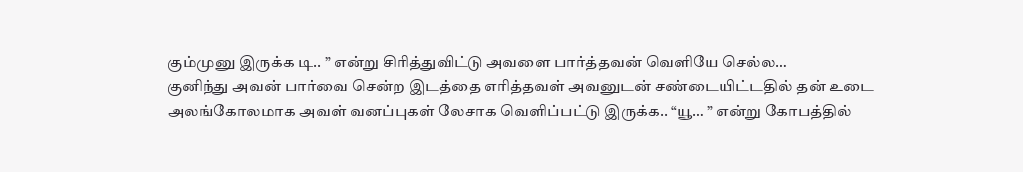கும்முனு இருக்க டி.. ” என்று சிரித்துவிட்டு அவளை பார்த்தவன் வெளியே செல்ல…
குனிந்து அவன் பார்வை சென்ற இடத்தை எரித்தவள் அவனுடன் சண்டையிட்டதில் தன் உடை அலங்கோலமாக அவள் வனப்புகள் லேசாக வெளிப்பட்டு இருக்க.. “யூ… ” என்று கோபத்தில்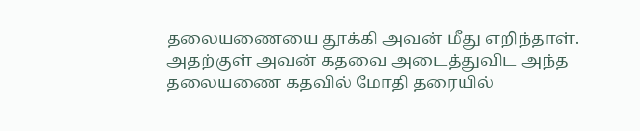தலையணையை தூக்கி அவன் மீது எறிந்தாள். அதற்குள் அவன் கதவை அடைத்துவிட அந்த தலையணை கதவில் மோதி தரையில்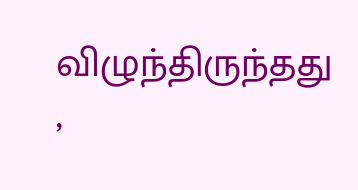விழுந்திருந்தது ,